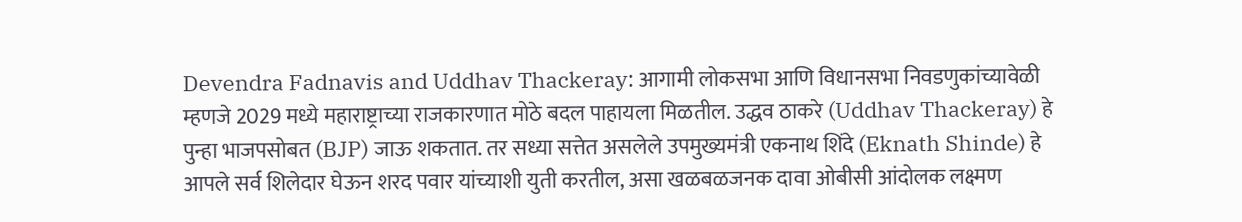Devendra Fadnavis and Uddhav Thackeray: आगामी लोकसभा आणि विधानसभा निवडणुकांच्यावेळी म्हणजे 2029 मध्ये महाराष्ट्राच्या राजकारणात मोठे बदल पाहायला मिळतील. उद्धव ठाकरे (Uddhav Thackeray) हे पुन्हा भाजपसोबत (BJP) जाऊ शकतात. तर सध्या सत्तेत असलेले उपमुख्यमंत्री एकनाथ शिंदे (Eknath Shinde) हे आपले सर्व शिलेदार घेऊन शरद पवार यांच्याशी युती करतील, असा खळबळजनक दावा ओबीसी आंदोलक लक्ष्मण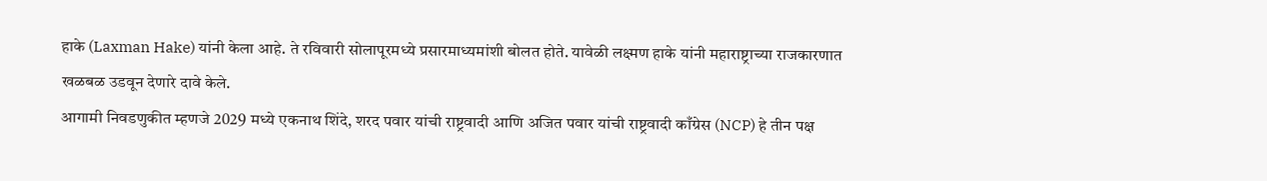हाके (Laxman Hake) यांनी केला आहे. ते रविवारी सोलापूरमध्ये प्रसारमाध्यमांशी बोलत होते. यावेळी लक्ष्मण हाके यांनी महाराष्ट्राच्या राजकारणात खळबळ उडवून देणारे दावे केले.
आगामी निवडणुकीत म्हणजे 2029 मध्ये एकनाथ शिंदे, शरद पवार यांची राष्ट्रवादी आणि अजित पवार यांची राष्ट्रवादी काँग्रेस (NCP) हे तीन पक्ष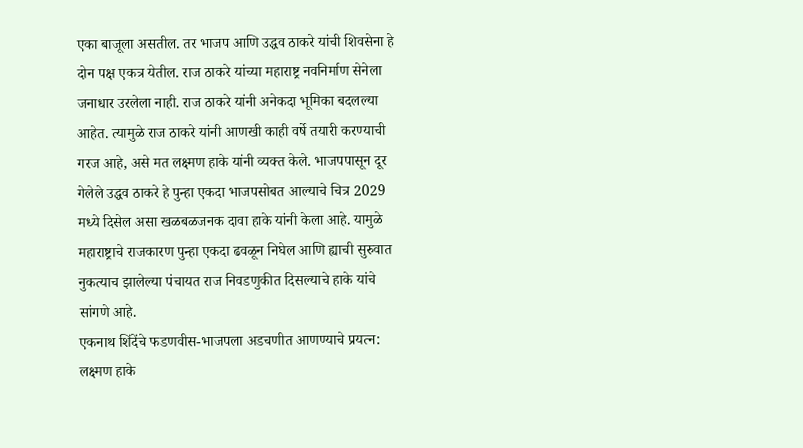एका बाजूला असतील. तर भाजप आणि उद्धव ठाकरे यांची शिवसेना हे दोन पक्ष एकत्र येतील. राज ठाकरे यांच्या महाराष्ट्र नवनिर्माण सेनेला जनाधार उरलेला नाही. राज ठाकरे यांनी अनेकदा भूमिका बदलल्या आहेत. त्यामुळे राज ठाकरे यांनी आणखी काही वर्षे तयारी करण्याची गरज आहे, असे मत लक्ष्मण हाके यांनी व्यक्त केले. भाजपपासून दूर गेलेले उद्धव ठाकरे हे पुन्हा एकदा भाजपसोबत आल्याचे चित्र 2029 मध्ये दिसेल असा खळबळजनक दावा हाके यांनी केला आहे. यामुळे महाराष्ट्राचे राजकारण पुन्हा एकदा ढवळून निघेल आणि ह्याची सुरुवात नुकत्याच झालेल्या पंचायत राज निवडणुकीत दिसल्याचे हाके यांचे सांगणे आहे.
एकनाथ शिंदेंचे फडणवीस-भाजपला अडचणीत आणण्याचे प्रयत्न: लक्ष्मण हाके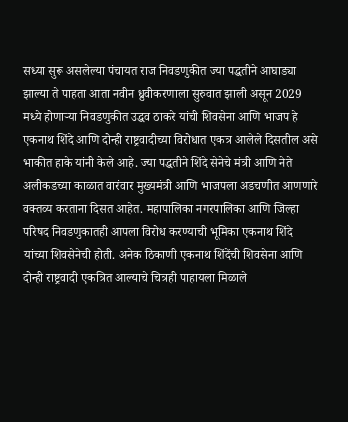सध्या सुरू असलेल्या पंचायत राज निवडणुकीत ज्या पद्धतीने आघाड्या झाल्या ते पाहता आता नवीन ध्रुवीकरणाला सुरुवात झाली असून 2029 मध्ये होणाऱ्या निवडणुकीत उद्धव ठाकरे यांची शिवसेना आणि भाजप हे एकनाथ शिंदे आणि दोन्ही राष्ट्रवादीच्या विरोधात एकत्र आलेले दिसतील असे भाकीत हाके यांनी केले आहे. ज्या पद्धतीने शिंदे सेनेचे मंत्री आणि नेते अलीकडच्या काळात वारंवार मुख्यमंत्री आणि भाजपला अडचणीत आणणारे वक्तव्य करताना दिसत आहेत. महापालिका नगरपालिका आणि जिल्हा परिषद निवडणुकातही आपला विरोध करण्याची भूमिका एकनाथ शिंदे यांच्या शिवसेनेची होती. अनेक ठिकाणी एकनाथ शिंदेंची शिवसेना आणि दोन्ही राष्ट्रवादी एकत्रित आल्याचे चित्रही पाहायला मिळाले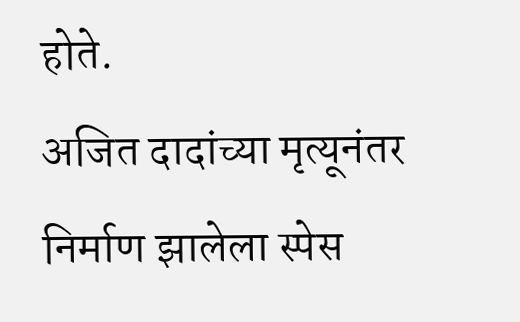होते.
अजित दादांच्या मृत्यूनंतर निर्माण झालेला स्पेस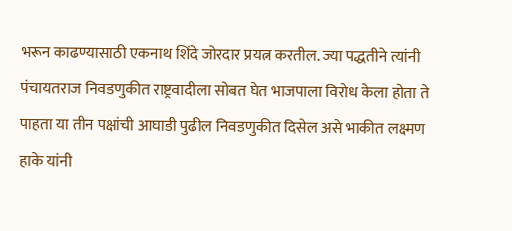भरून काढण्यासाठी एकनाथ शिंदे जोरदार प्रयत्न करतील. ज्या पद्धतीने त्यांनी पंचायतराज निवडणुकीत राष्ट्रवादीला सोबत घेत भाजपाला विरोध केला होता ते पाहता या तीन पक्षांची आघाडी पुढील निवडणुकीत दिसेल असे भाकीत लक्ष्मण हाके यांनी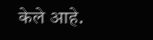केले आहे.